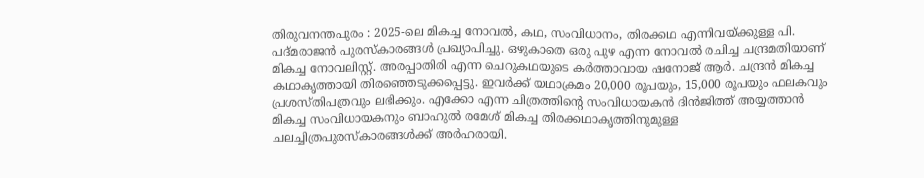തിരുവനന്തപുരം : 2025-ലെ മികച്ച നോവൽ, കഥ, സംവിധാനം, തിരക്കഥ എന്നിവയ്ക്കുള്ള പി. പദ്മരാജൻ പുരസ്കാരങ്ങൾ പ്രഖ്യാപിച്ചു. ഒഴുകാതെ ഒരു പുഴ എന്ന നോവൽ രചിച്ച ചന്ദ്രമതിയാണ് മികച്ച നോവലിസ്റ്റ്. അരപ്പാതിരി എന്ന ചെറുകഥയുടെ കർത്താവായ ഷനോജ് ആർ. ചന്ദ്രൻ മികച്ച കഥാകൃത്തായി തിരഞ്ഞെടുക്കപ്പെട്ടു. ഇവർക്ക് യഥാക്രമം 20,000 രൂപയും, 15,000 രൂപയും ഫലകവും പ്രശസ്തിപത്രവും ലഭിക്കും. എക്കോ എന്ന ചിത്രത്തിന്റെ സംവിധായകൻ ദിൻജിത്ത് അയ്യത്താൻ മികച്ച സംവിധായകനും ബാഹുൽ രമേശ് മികച്ച തിരക്കഥാകൃത്തിനുമുള്ള ചലച്ചിത്രപുരസ്കാരങ്ങൾക്ക് അർഹരായി.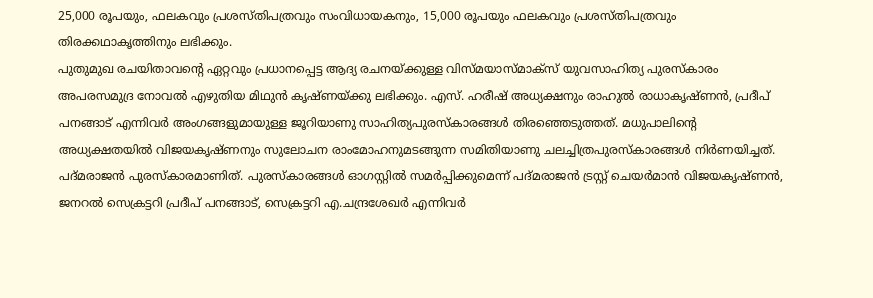25,000 രൂപയും, ഫലകവും പ്രശസ്തിപത്രവും സംവിധായകനും, 15,000 രൂപയും ഫലകവും പ്രശസ്തിപത്രവും തിരക്കഥാകൃത്തിനും ലഭിക്കും.
പുതുമുഖ രചയിതാവന്റെ ഏറ്റവും പ്രധാനപ്പെട്ട ആദ്യ രചനയ്ക്കുള്ള വിസ്മയാസ്മാക്സ് യുവസാഹിത്യ പുരസ്കാരം അപരസമുദ്ര നോവൽ എഴുതിയ മിഥുൻ കൃഷ്ണയ്ക്കു ലഭിക്കും. എസ്. ഹരീഷ് അധ്യക്ഷനും രാഹുൽ രാധാകൃഷ്ണൻ, പ്രദീപ് പനങ്ങാട് എന്നിവർ അംഗങ്ങളുമായുള്ള ജൂറിയാണു സാഹിത്യപുരസ്കാരങ്ങൾ തിരഞ്ഞെടുത്തത്. മധുപാലിന്റെ അധ്യക്ഷതയിൽ വിജയകൃഷ്ണനും സുലോചന രാംമോഹനുമടങ്ങുന്ന സമിതിയാണു ചലച്ചിത്രപുരസ്കാരങ്ങൾ നിർണയിച്ചത്. പദ്മരാജൻ പുരസ്കാരമാണിത്. പുരസ്കാരങ്ങൾ ഓഗസ്റ്റിൽ സമർപ്പിക്കുമെന്ന് പദ്മരാജൻ ട്രസ്റ്റ് ചെയർമാൻ വിജയകൃഷ്ണൻ, ജനറൽ സെക്രട്ടറി പ്രദീപ് പനങ്ങാട്, സെക്രട്ടറി എ.ചന്ദ്രശേഖർ എന്നിവർ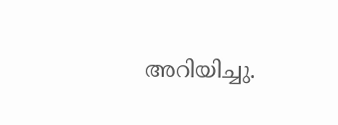അറിയിച്ചു.